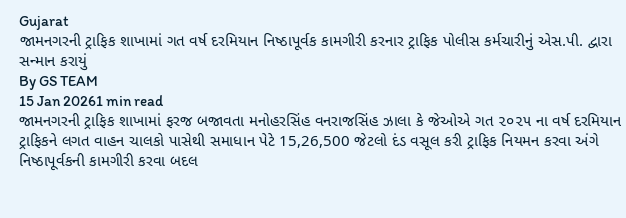Gujarat
જામનગરની ટ્રાફિક શાખામાં ગત વર્ષ દરમિયાન નિષ્ઠાપૂર્વક કામગીરી કરનાર ટ્રાફિક પોલીસ કર્મચારીનું એસ.પી. દ્વારા સન્માન કરાયું
By GS TEAM
15 Jan 20261 min read
જામનગરની ટ્રાફિક શાખામાં ફરજ બજાવતા મનોહરસિંહ વનરાજસિંહ ઝાલા કે જેઓએ ગત ૨૦૨૫ ના વર્ષ દરમિયાન ટ્રાફિકને લગત વાહન ચાલકો પાસેથી સમાધાન પેટે 15,26,500 જેટલો દંડ વસૂલ કરી ટ્રાફિક નિયમન કરવા અંગે નિષ્ઠાપૂર્વકની કામગીરી કરવા બદલ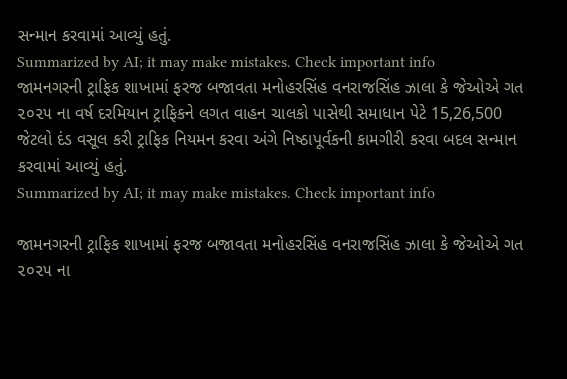સન્માન કરવામાં આવ્યું હતું.
Summarized by AI; it may make mistakes. Check important info
જામનગરની ટ્રાફિક શાખામાં ફરજ બજાવતા મનોહરસિંહ વનરાજસિંહ ઝાલા કે જેઓએ ગત ૨૦૨૫ ના વર્ષ દરમિયાન ટ્રાફિકને લગત વાહન ચાલકો પાસેથી સમાધાન પેટે 15,26,500 જેટલો દંડ વસૂલ કરી ટ્રાફિક નિયમન કરવા અંગે નિષ્ઠાપૂર્વકની કામગીરી કરવા બદલ સન્માન કરવામાં આવ્યું હતું.
Summarized by AI; it may make mistakes. Check important info

જામનગરની ટ્રાફિક શાખામાં ફરજ બજાવતા મનોહરસિંહ વનરાજસિંહ ઝાલા કે જેઓએ ગત ૨૦૨૫ ના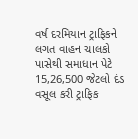વર્ષ દરમિયાન ટ્રાફિકને લગત વાહન ચાલકો પાસેથી સમાધાન પેટે 15,26,500 જેટલો દંડ વસૂલ કરી ટ્રાફિક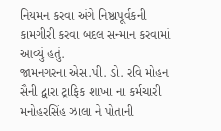નિયમન કરવા અંગે નિષ્ઠાપૂર્વકની કામગીરી કરવા બદલ સન્માન કરવામાં આવ્યું હતું.
જામનગરના એસ.પી. ડો. રવિ મોહન સૈની દ્વારા ટ્રાફિક શાખા ના કર્મચારી મનોહરસિંહ ઝાલા ને પોતાની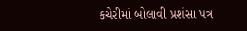કચેરીમાં બોલાવી પ્રશંસા પત્ર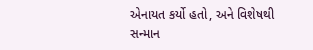એનાયત કર્યો હતો, અને વિશેષથી સન્માન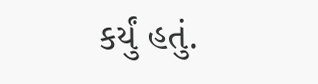કર્યું હતું.